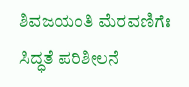ಶಿವಜಯಂತಿ‌ ಮೆರವಣಿಗೆಃ ಸಿದ್ಧತೆ ಪರಿಶೀಲನೆ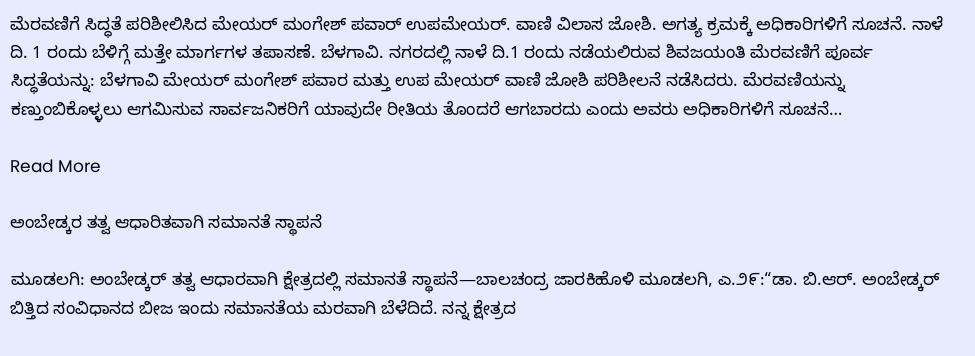ಮೆರವಣಿಗೆ ಸಿದ್ಧತೆ ಪರಿಶೀಲಿಸಿದ ಮೇಯರ್ ಮಂಗೇಶ್ ಪವಾರ್ ಉಪಮೇಯರ್. ವಾಣಿ ವಿಲಾಸ ಜೋಶಿ. ಅಗತ್ಯ ಕ್ರಮಕ್ಕೆ ಅಧಿಕಾರಿಗಳಿಗೆ ಸೂಚನೆ. ನಾಳೆ ದಿ. 1 ರಂದು ಬೆಳಿಗ್ಗೆ‌ ಮತ್ತೇ ಮಾರ್ಗಗಳ ತಪಾಸಣೆ. ಬೆಳಗಾವಿ. ನಗರದಲ್ಲಿ ನಾಳೆ ದಿ.1 ರಂದು ನಡೆಯಲಿರುವ ಶಿವಜಯಂತಿ ಮೆರವಣಿಗೆ ಪೂರ್ವ ಸಿದ್ಧತೆಯನ್ನು: ಬೆಳಗಾವಿ ಮೇಯರ್ ಮಂಗೇಶ್ ಪವಾರ ಮತ್ತು‌ ಉಪ ಮೇಯರ್ ವಾಣಿ ಜೋಶಿ ಪರಿಶೀಲನೆ ನಡೆಸಿದರು. ಮೆರವಣಿಯನ್ನು ಕಣ್ತುಂಬಿಕೊಳ್ಳಲು ಆಗಮಿಸುವ ಸಾರ್ವಜನಿಕರಿಗೆ ಯಾವುದೇ ರೀತಿಯ ತೊಂದರೆ ಆಗಬಾರದು ಎಂದು ಅವರು ಅಧಿಕಾರಿಗಳಿಗೆ ಸೂಚನೆ…

Read More

ಅಂಬೇಡ್ಕರ ತತ್ವ ಆಧಾರಿತವಾಗಿ ಸಮಾನತೆ ಸ್ಥಾಪನೆ

ಮೂಡಲಗಿ: ಅಂಬೇಡ್ಕರ್ ತತ್ವ ಆಧಾರವಾಗಿ ಕ್ಷೇತ್ರದಲ್ಲಿ ಸಮಾನತೆ ಸ್ಥಾಪನೆ—ಬಾಲಚಂದ್ರ ಜಾರಕಿಹೊಳಿ ಮೂಡಲಗಿ, ಎ.೨೯:“ಡಾ. ಬಿ.ಆರ್. ಅಂಬೇಡ್ಕರ್ ಬಿತ್ತಿದ ಸಂವಿಧಾನದ ಬೀಜ ಇಂದು ಸಮಾನತೆಯ ಮರವಾಗಿ ಬೆಳೆದಿದೆ. ನನ್ನ ಕ್ಷೇತ್ರದ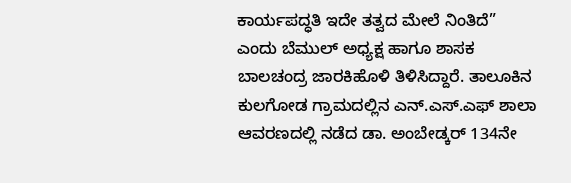ಕಾರ್ಯಪದ್ಧತಿ ಇದೇ ತತ್ವದ ಮೇಲೆ ನಿಂತಿದೆ” ಎಂದು ಬೆಮುಲ್ ಅಧ್ಯಕ್ಷ ಹಾಗೂ ಶಾಸಕ ಬಾಲಚಂದ್ರ ಜಾರಕಿಹೊಳಿ ತಿಳಿಸಿದ್ದಾರೆ. ತಾಲೂಕಿನ ಕುಲಗೋಡ ಗ್ರಾಮದಲ್ಲಿನ ಎನ್.ಎಸ್.ಎಫ್ ಶಾಲಾ ಆವರಣದಲ್ಲಿ ನಡೆದ ಡಾ. ಅಂಬೇಡ್ಕರ್ 134ನೇ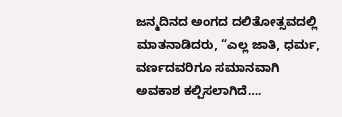ಜನ್ಮದಿನದ ಅಂಗದ ದಲಿತೋತ್ಸವದಲ್ಲಿ ಮಾತನಾಡಿದರು, “ಎಲ್ಲ ಜಾತಿ, ಧರ್ಮ, ವರ್ಣದವರಿಗೂ ಸಮಾನವಾಗಿ ಅವಕಾಶ ಕಲ್ಪಿಸಲಾಗಿದೆ….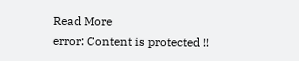Read More
error: Content is protected !!